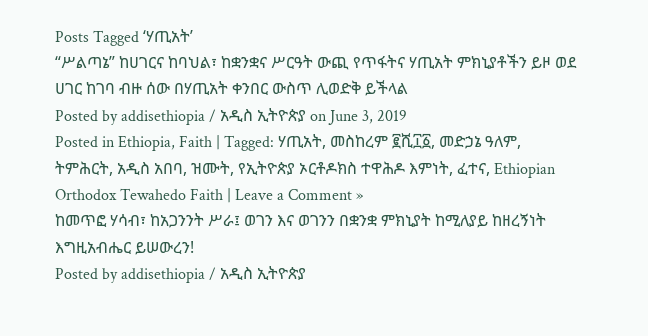Posts Tagged ‘ሃጢአት’
“ሥልጣኔ” ከሀገርና ከባህል፣ ከቋንቋና ሥርዓት ውጪ የጥፋትና ሃጢአት ምክኒያቶችን ይዞ ወደ ሀገር ከገባ ብዙ ሰው በሃጢአት ቀንበር ውስጥ ሊወድቅ ይችላል
Posted by addisethiopia / አዲስ ኢትዮጵያ on June 3, 2019
Posted in Ethiopia, Faith | Tagged: ሃጢአት, መስከረም ፪ሺ፲፩, መድኃኔ ዓለም, ትምሕርት, አዲስ አበባ, ዝሙት, የኢትዮጵያ ኦርቶዶክስ ተዋሕዶ እምነት, ፈተና, Ethiopian Orthodox Tewahedo Faith | Leave a Comment »
ከመጥፎ ሃሳብ፣ ከአጋንንት ሥራ፤ ወገን እና ወገንን በቋንቋ ምክኒያት ከሚለያይ ከዘረኝነት እግዚአብሔር ይሠውረን!
Posted by addisethiopia / አዲስ ኢትዮጵያ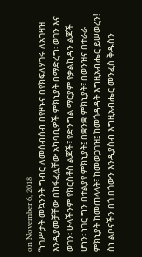on November 6, 2018
“ነገሥታት መኳንንት ግብር ለመሰብሰብ በየዞኑና በየክፍለሃገሩ ለአገዛዝ እንዲያመቻቸው በከፋፈሏቸው አካባቢዎች ምክኒያት በማድረግ፡ ወገን እና ወገን፡ ሁላችንም የክርስቶስ ልጆች፣ የድንግል ማርያም የቃልኪዳን ልጆች ሆነን፡ ነገር ግን በተልያየ ምክኒያት፤ በቋንቋ ምክኒያት፣ በወንዝና በተራራ ምክኒያት ከመጠላላት፣ ከመወጋገዝ፤ ከመጎዳዳት እግዚአብሔር ይሠወረን! ስነ ልቦናችን በጎ በጎውን እንዲያስብ እግዚአብሔር መንፈስ ቅዱስን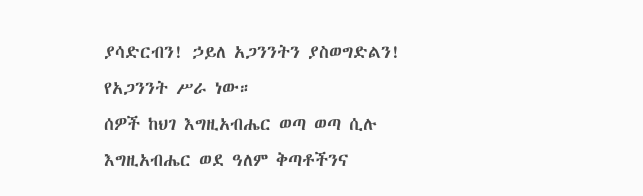ያሳድርብን! ኃይለ አጋንንትን ያስወግድልን! የአጋንንት ሥራ ነው።
ሰዎች ከህገ እግዚአብሔር ወጣ ወጣ ሲሉ እግዚአብሔር ወደ ዓለም ቅጣቶችንና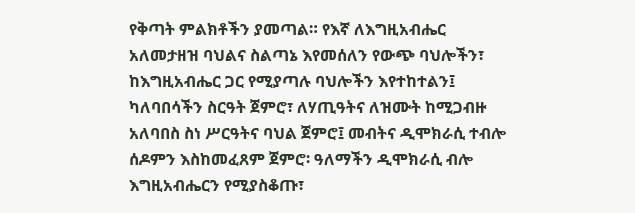የቅጣት ምልክቶችን ያመጣል። የእኛ ለእግዚአብሔር አለመታዘዝ ባህልና ስልጣኔ እየመሰለን የውጭ ባህሎችን፣ ከእግዚአብሔር ጋር የሚያጣሉ ባህሎችን እየተከተልን፤ ካለባበሳችን ስርዓት ጀምሮ፣ ለሃጢዓትና ለዝሙት ከሚጋብዙ አለባበስ ስነ ሥርዓትና ባህል ጀምሮ፤ መብትና ዲሞክራሲ ተብሎ ሰዶምን እስከመፈጸም ጀምሮ፡ ዓለማችን ዲሞክራሲ ብሎ እግዚአብሔርን የሚያስቆጡ፣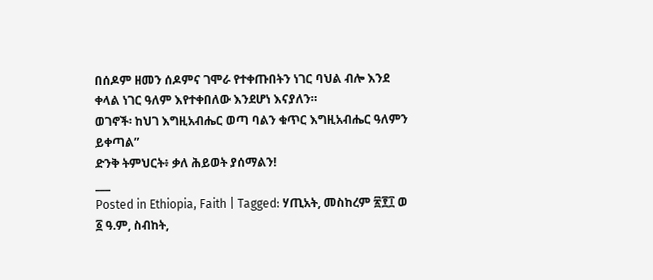በሰዶም ዘመን ሰዶምና ገሞራ የተቀጡበትን ነገር ባህል ብሎ እንደ ቀላል ነገር ዓለም እየተቀበለው እንደሆነ እናያለን።
ወገኖች፡ ከህገ እግዚአብሔር ወጣ ባልን ቁጥር እግዚአብሔር ዓለምን ይቀጣል”
ድንቅ ትምህርት፥ ቃለ ሕይወት ያሰማልን!
___
Posted in Ethiopia, Faith | Tagged: ሃጢአት, መስከረም ፳፻፲ ወ ፩ ዓ.ም, ስብከት,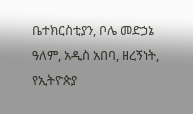ቤተክርስቲያን, ቦሌ መድኃኔ ዓለም, አዲስ አበባ, ዘረኝነት, የኢትዮጵያ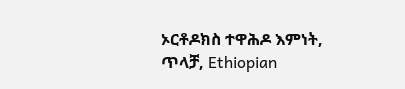ኦርቶዶክስ ተዋሕዶ እምነት, ጥላቻ, Ethiopian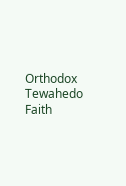Orthodox Tewahedo Faith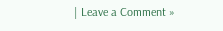| Leave a Comment »